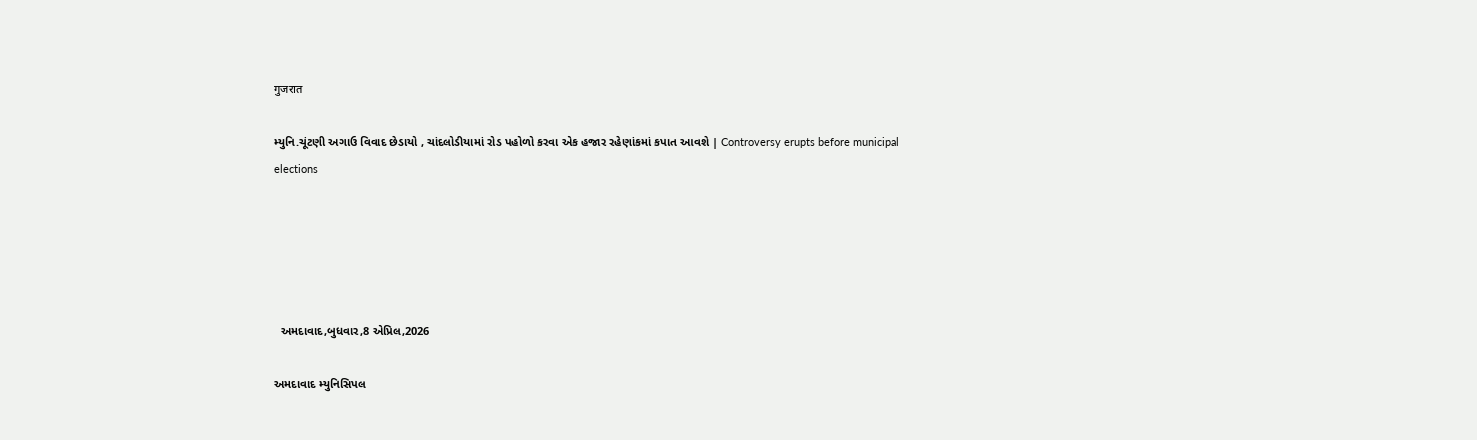गुजरात

મ્યુનિ.ચૂંટણી અગાઉ વિવાદ છેડાયો , ચાંદલોડીયામાં રોડ પહોળો કરવા એક હજાર રહેણાંકમાં કપાત આવશે | Controversy erupts before municipal elections





  અમદાવાદ,બુધવાર,8 એપ્રિલ,2026

અમદાવાદ મ્યુનિસિપલ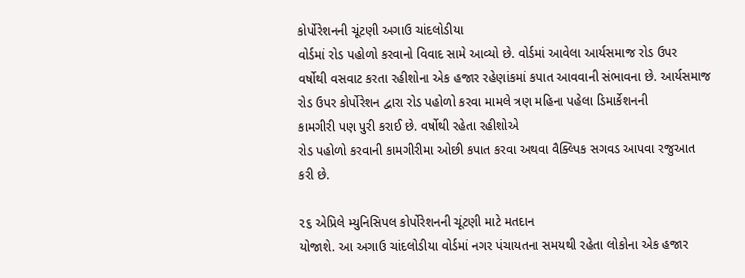કોર્પોરેશનની ચૂંટણી અગાઉ ચાંદલોડીયા
વોર્ડમાં રોડ પહોળો કરવાનો વિવાદ સામે આવ્યો છે. વોર્ડમાં આવેલા આર્યસમાજ રોડ ઉપર
વર્ષોથી વસવાટ કરતા રહીશોના એક હજાર રહેણાંકમાં કપાત આવવાની સંભાવના છે. આર્યસમાજ
રોડ ઉપર કોર્પોરેશન દ્વારા રોડ પહોળો કરવા મામલે ત્રણ મહિના પહેલા ડિમાર્કેશનની
કામગીરી પણ પુરી કરાઈ છે. વર્ષોથી રહેતા રહીશોએ
રોડ પહોળો કરવાની કામગીરીમા ઓછી કપાત કરવા અથવા વૈક્લ્પિક સગવડ આપવા રજુઆત
કરી છે.

૨૬ એપ્રિલે મ્યુનિસિપલ કોર્પોરેશનની ચૂંટણી માટે મતદાન
યોજાશે. આ અગાઉ ચાંદલોડીયા વોર્ડમાં નગર પંચાયતના સમયથી રહેતા લોકોના એક હજાર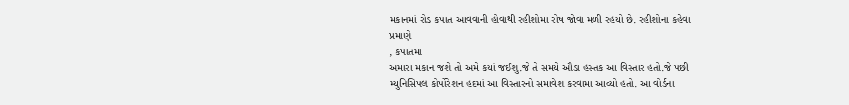મકાનમાં રોડ કપાત આવવાની હોવાથી રહીશોમા રોષ જોવા મળી રહયો છે. રહીશોના કહેવા
પ્રમાણે
, કપાતમા
અમારા મકાન જશે તો અમે કયાં જઈશુ.જે તે સમયે ઔડા હસ્તક આ વિસ્તાર હતો.જે પછી
મ્યુનિસિપલ કોર્પોરેશન હદમાં આ વિસ્તારનો સમાવેશ કરવામા આવ્યો હતો. આ વોર્ડના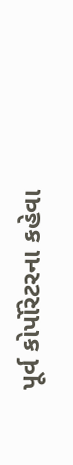પૂર્વ કોર્પોરેટરના કહેવા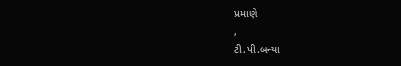પ્રમાણે
,
ટી.પી.બન્યા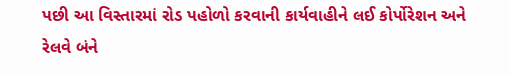પછી આ વિસ્તારમાં રોડ પહોળો કરવાની કાર્યવાહીને લઈ કોર્પોરેશન અને
રેલવે બંને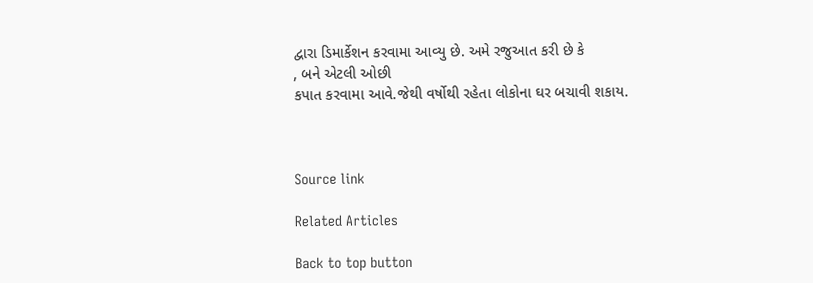દ્વારા ડિમાર્કેશન કરવામા આવ્યુ છે. અમે રજુઆત કરી છે કે
, બને એટલી ઓછી
કપાત કરવામા આવે.જેથી વર્ષોથી રહેતા લોકોના ઘર બચાવી શકાય.



Source link

Related Articles

Back to top button